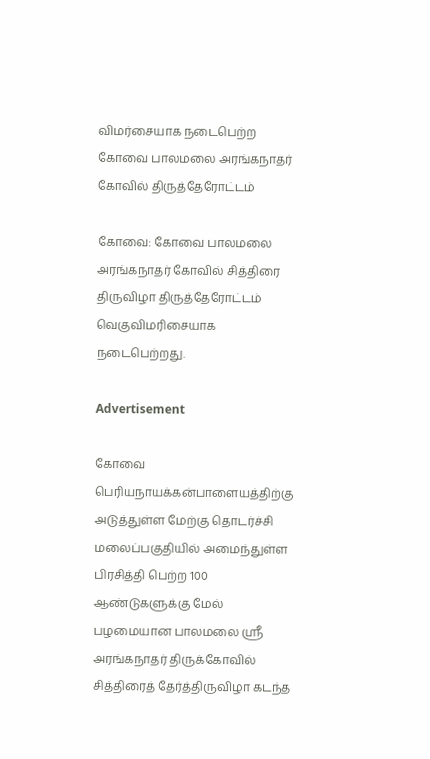விமர்சையாக நடைபெற்ற கோவை பாலமலை அரங்கநாதர் கோவில் திருத்தேரோட்டம்

கோவை: கோவை பாலமலை அரங்கநாதர் கோவில் சித்திரை திருவிழா திருத்தேரோட்டம் வெகுவிமரிசையாக நடைபெற்றது.

Advertisement

கோவை பெரியநாயக்கன்பாளையத்திற்கு அடுத்துள்ள மேற்கு தொடர்ச்சி மலைப்பகுதியில் அமைந்துள்ள பிரசித்தி பெற்ற 100 ஆண்டுகளுக்கு மேல் பழமையான பாலமலை ஸ்ரீ அரங்கநாதர் திருக்கோவில் சித்திரைத் தேர்த்திருவிழா கடந்த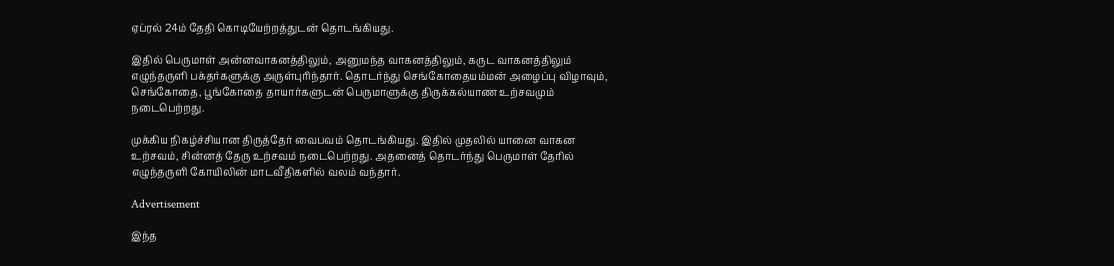ஏப்ரல் 24ம் தேதி கொடியேற்றத்துடன் தொடங்கியது.

இதில் பெருமாள் அன்னவாகனத்திலும், அனுமந்த வாகனத்திலும், கருட வாகனத்திலும் எழுந்தருளி பக்தர்களுக்கு அருள்புரிந்தார். தொடர்ந்து செங்கோதையம்மன் அழைப்பு விழாவும், செங்கோதை, பூங்கோதை தாயார்களுடன் பெருமாளுக்கு திருக்கல்யாண உற்சவமும் நடைபெற்றது.

முக்கிய நிகழ்ச்சியான திருத்தேர் வைபவம் தொடங்கியது. இதில் முதலில் யானை வாகன உற்சவம், சின்னத் தேரு உற்சவம் நடைபெற்றது. அதனைத் தொடர்ந்து பெருமாள் தேரில் எழுந்தருளி கோயிலின் மாடவீதிகளில் வலம் வந்தார்.

Advertisement

இந்த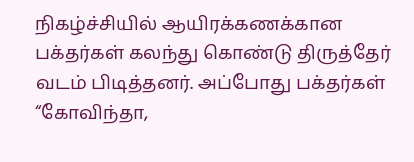நிகழ்ச்சியில் ஆயிரக்கணக்கான பக்தர்கள் கலந்து கொண்டு திருத்தேர் வடம் பிடித்தனர். அப்போது பக்தர்கள் “கோவிந்தா,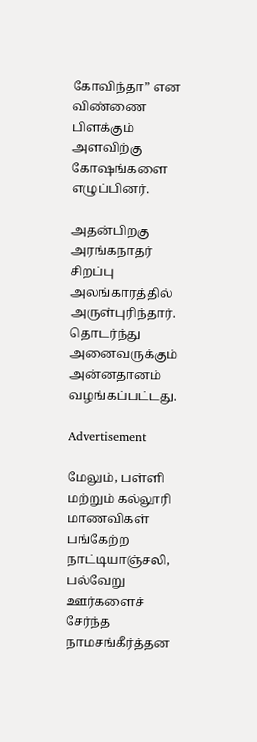கோவிந்தா” என விண்ணை பிளக்கும் அளவிற்கு கோஷங்களை எழுப்பினர்.

அதன்பிறகு அரங்கநாதர் சிறப்பு அலங்காரத்தில் அருள்புரிந்தார். தொடர்ந்து அனைவருக்கும் அன்னதானம் வழங்கப்பட்டது.

Advertisement

மேலும், பள்ளி மற்றும் கல்லூரி மாணவிகள் பங்கேற்ற நாட்டியாஞ்சலி, பல்வேறு ஊர்களைச் சேர்ந்த நாமசங்கீர்த்தன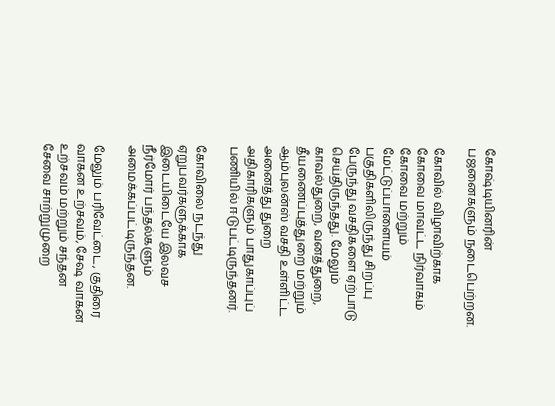கோஷ்டியினரின் பஜனைகளும் நடைபெற்றன.

கோவில் விழாவிற்காக கோவை மாவட்ட நிர்வாகம் கோவை மற்றும் மேட்டுப்பாளையம் பகுதிகளிலிருந்து சிறப்பு பேருந்து வசதிகளை ஏற்பாடு செய்திருந்தது. மேலும் காவல்துறை, வனத்துறை, தீயணைப்புத்துறை மற்றும் ஆம்புலன்ஸ் வசதி உள்ளிட்ட அனைத்து துறை அதிகாரிகளும் பாதுகாப்புப் பணியில் ஈடுபட்டிருந்தனர்.

கோவிலை நடந்து ஏறுபவர்களுக்காக இடையிடையே இலவச நீர்மோர் பந்தல்களும் அமைக்கப்பட்டிருந்தன.

மேலும் பரிவேட்டை, குதிரை வாகன உற்சவம், சேஷ வாகன உற்சவம் மற்றும் சந்தன சேவை சாற்றுமுறை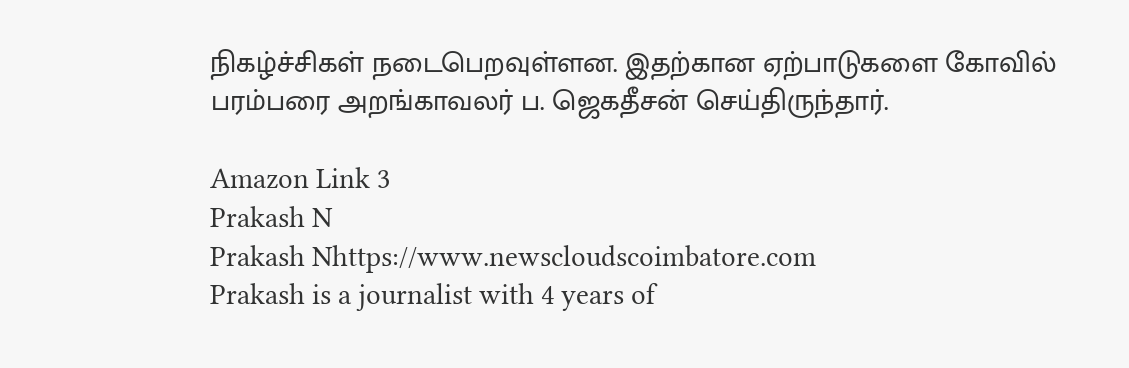நிகழ்ச்சிகள் நடைபெறவுள்ளன. இதற்கான ஏற்பாடுகளை கோவில் பரம்பரை அறங்காவலர் ப. ஜெகதீசன் செய்திருந்தார்.

Amazon Link 3
Prakash N
Prakash Nhttps://www.newscloudscoimbatore.com
Prakash is a journalist with 4 years of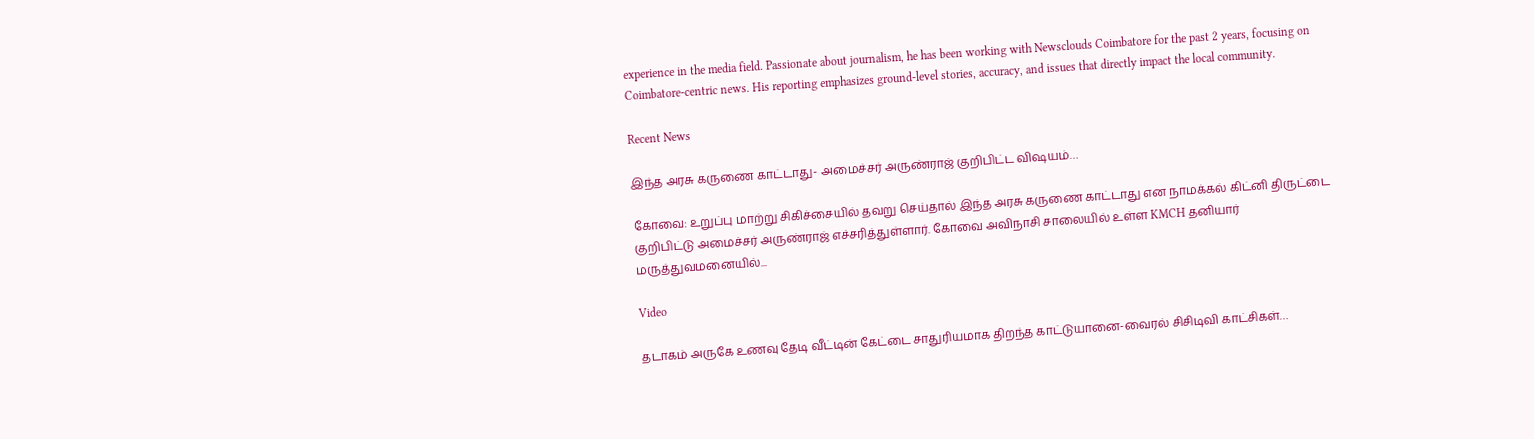experience in the media field. Passionate about journalism, he has been working with Newsclouds Coimbatore for the past 2 years, focusing on Coimbatore-centric news. His reporting emphasizes ground-level stories, accuracy, and issues that directly impact the local community.

Recent News

இந்த அரசு கருணை காட்டாது- அமைச்சர் அருண்ராஜ் குறிபிட்ட விஷயம்…

கோவை: உறுப்பு மாற்று சிகிச்சையில் தவறு செய்தால் இந்த அரசு கருணை காட்டாது என நாமக்கல் கிட்னி திருட்டை குறிபிட்டு அமைச்சர் அருண்ராஜ் எச்சரித்துள்ளார். கோவை அவிநாசி சாலையில் உள்ள KMCH தனியார் மருத்துவமனையில்...

Video

தடாகம் அருகே உணவு தேடி வீட்டின் கேட்டை சாதுரியமாக திறந்த காட்டுயானை-வைரல் சிசிடிவி காட்சிகள்…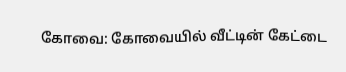கோவை: கோவையில் வீட்டின் கேட்டை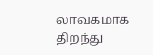லாவகமாக திறந்து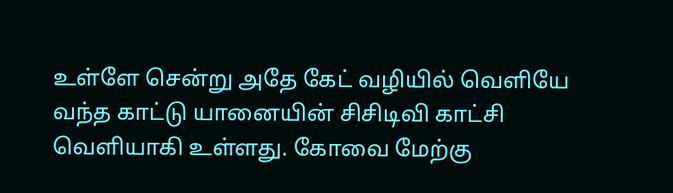உள்ளே சென்று அதே கேட் வழியில் வெளியே வந்த காட்டு யானையின் சிசிடிவி காட்சி வெளியாகி உள்ளது. கோவை மேற்கு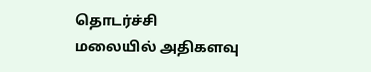தொடர்ச்சி மலையில் அதிகளவு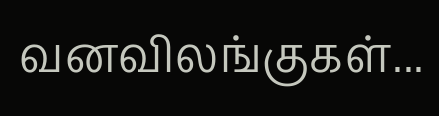வனவிலங்குகள்...